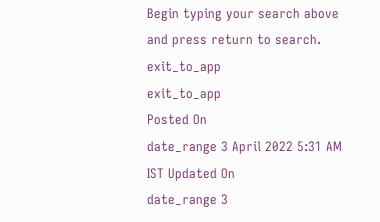Begin typing your search above and press return to search.
exit_to_app
exit_to_app
Posted On
date_range 3 April 2022 5:31 AM IST Updated On
date_range 3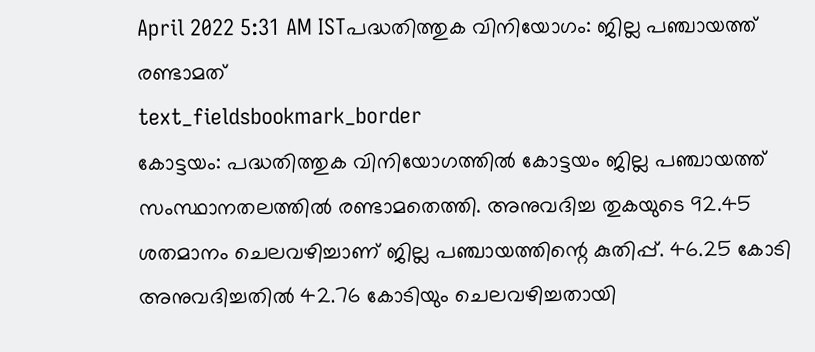April 2022 5:31 AM ISTപദ്ധതിത്തുക വിനിയോഗം: ജില്ല പഞ്ചായത്ത് രണ്ടാമത്
text_fieldsbookmark_border
കോട്ടയം: പദ്ധതിത്തുക വിനിയോഗത്തിൽ കോട്ടയം ജില്ല പഞ്ചായത്ത് സംസ്ഥാനതലത്തിൽ രണ്ടാമതെത്തി. അനുവദിച്ച തുകയുടെ 92.45 ശതമാനം ചെലവഴിച്ചാണ് ജില്ല പഞ്ചായത്തിന്റെ കുതിപ്പ്. 46.25 കോടി അനുവദിച്ചതിൽ 42.76 കോടിയും ചെലവഴിച്ചതായി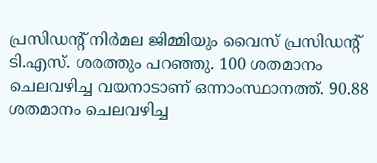പ്രസിഡന്റ് നിർമല ജിമ്മിയും വൈസ് പ്രസിഡന്റ് ടി.എസ്. ശരത്തും പറഞ്ഞു. 100 ശതമാനം ചെലവഴിച്ച വയനാടാണ് ഒന്നാംസ്ഥാനത്ത്. 90.88 ശതമാനം ചെലവഴിച്ച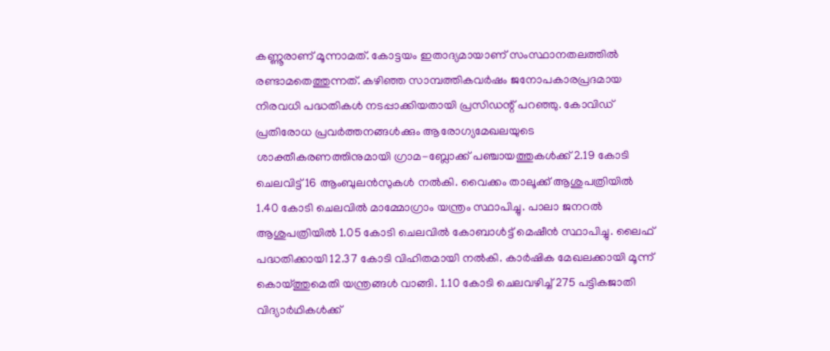കണ്ണൂരാണ് മൂന്നാമത്. കോട്ടയം ഇതാദ്യമായാണ് സംസ്ഥാനതലത്തിൽ രണ്ടാമതെത്തുന്നത്. കഴിഞ്ഞ സാമ്പത്തികവർഷം ജനോപകാരപ്രദമായ നിരവധി പദ്ധതികൾ നടപ്പാക്കിയതായി പ്രസിഡന്റ് പറഞ്ഞു. കോവിഡ് പ്രതിരോധ പ്രവർത്തനങ്ങൾക്കും ആരോഗ്യമേഖലയുടെ ശാക്തീകരണത്തിനുമായി ഗ്രാമ-ബ്ലോക്ക് പഞ്ചായത്തുകൾക്ക് 2.19 കോടി ചെലവിട്ട് 16 ആംബുലൻസുകൾ നൽകി. വൈക്കം താലൂക്ക് ആശുപത്രിയിൽ 1.40 കോടി ചെലവിൽ മാമ്മോഗ്രാം യന്ത്രം സ്ഥാപിച്ചു. പാലാ ജനറൽ ആശുപത്രിയിൽ 1.05 കോടി ചെലവിൽ കോബാൾട്ട് മെഷീൻ സ്ഥാപിച്ചു. ലൈഫ് പദ്ധതിക്കായി 12.37 കോടി വിഹിതമായി നൽകി. കാർഷിക മേഖലക്കായി മൂന്ന് കൊയ്ത്തുമെതി യന്ത്രങ്ങൾ വാങ്ങി. 1.10 കോടി ചെലവഴിച്ച് 275 പട്ടികജാതി വിദ്യാർഥികൾക്ക്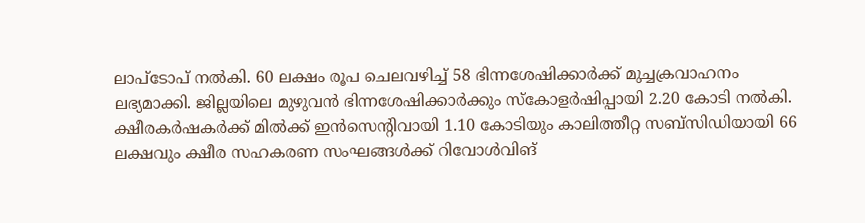ലാപ്ടോപ് നൽകി. 60 ലക്ഷം രൂപ ചെലവഴിച്ച് 58 ഭിന്നശേഷിക്കാർക്ക് മുച്ചക്രവാഹനം ലഭ്യമാക്കി. ജില്ലയിലെ മുഴുവൻ ഭിന്നശേഷിക്കാർക്കും സ്കോളർഷിപ്പായി 2.20 കോടി നൽകി. ക്ഷീരകർഷകർക്ക് മിൽക്ക് ഇൻസെന്റിവായി 1.10 കോടിയും കാലിത്തീറ്റ സബ്സിഡിയായി 66 ലക്ഷവും ക്ഷീര സഹകരണ സംഘങ്ങൾക്ക് റിവോൾവിങ്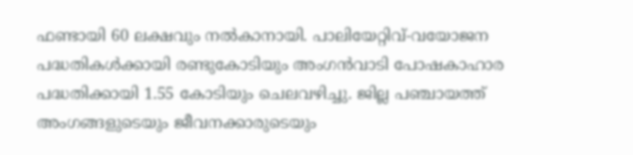ഫണ്ടായി 60 ലക്ഷവും നൽകാനായി. പാലിയേറ്റിവ്-വയോജന പദ്ധതികൾക്കായി രണ്ടുകോടിയും അംഗൻവാടി പോഷകാഹാര പദ്ധതിക്കായി 1.55 കോടിയും ചെലവഴിച്ചു. ജില്ല പഞ്ചായത്ത് അംഗങ്ങളുടെയും ജീവനക്കാരുടെയും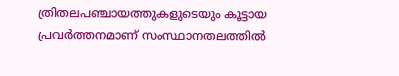ത്രിതലപഞ്ചായത്തുകളുടെയും കൂട്ടായ പ്രവർത്തനമാണ് സംസ്ഥാനതലത്തിൽ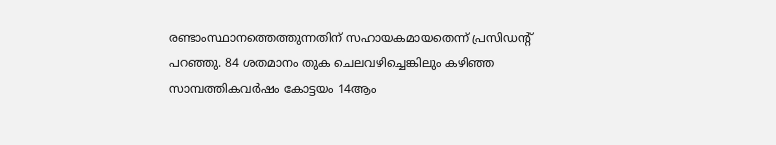രണ്ടാംസ്ഥാനത്തെത്തുന്നതിന് സഹായകമായതെന്ന് പ്രസിഡന്റ് പറഞ്ഞു. 84 ശതമാനം തുക ചെലവഴിച്ചെങ്കിലും കഴിഞ്ഞ സാമ്പത്തികവർഷം കോട്ടയം 14ആം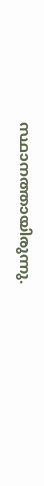സ്ഥാനത്തായിരുന്നു.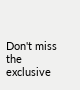Don't miss the exclusive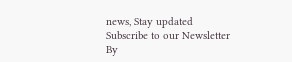news, Stay updated
Subscribe to our Newsletter
By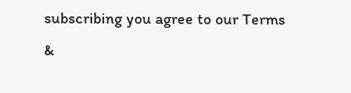subscribing you agree to our Terms &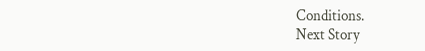Conditions.
Next Story